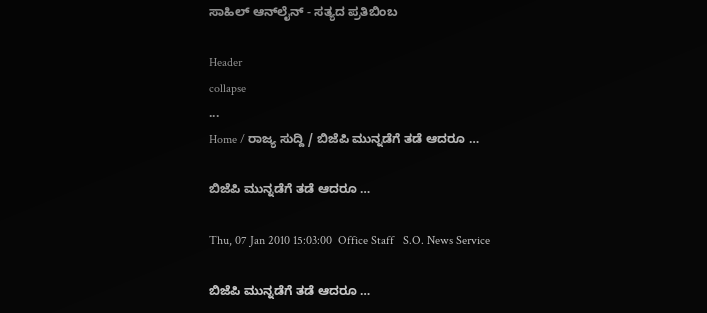ಸಾಹಿಲ್ ಆನ್‌ಲೈನ್ - ಸತ್ಯದ ಪ್ರತಿಬಿಂಬ

Header
collapse
...
Home / ರಾಜ್ಯ ಸುದ್ದಿ / ಬಿಜೆಪಿ ಮುನ್ನಡೆಗೆ ತಡೆ ಆದರೂ …

ಬಿಜೆಪಿ ಮುನ್ನಡೆಗೆ ತಡೆ ಆದರೂ …

Thu, 07 Jan 2010 15:03:00  Office Staff   S.O. News Service

ಬಿಜೆಪಿ ಮುನ್ನಡೆಗೆ ತಡೆ ಆದರೂ …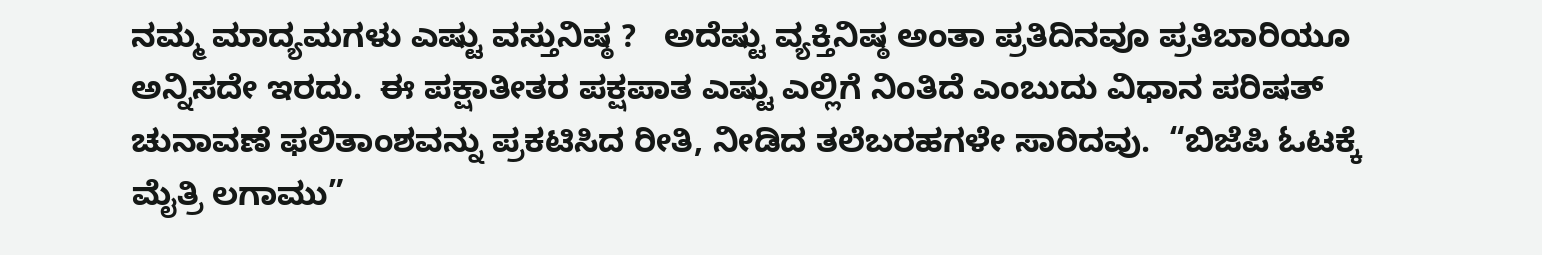ನಮ್ಮ ಮಾದ್ಯಮಗಳು ಎಷ್ಟು ವಸ್ತುನಿಷ್ಠ ?   ಅದೆಷ್ಟು ವ್ಯಕ್ತಿನಿಷ್ಠ ಅಂತಾ ಪ್ರತಿದಿನವೂ ಪ್ರತಿಬಾರಿಯೂ ಅನ್ನಿಸದೇ ಇರದು.  ಈ ಪಕ್ಷಾತೀತರ ಪಕ್ಷಪಾತ ಎಷ್ಟು ಎಲ್ಲಿಗೆ ನಿಂತಿದೆ ಎಂಬುದು ವಿಧಾನ ಪರಿಷತ್ ಚುನಾವಣೆ ಫಲಿತಾಂಶವನ್ನು ಪ್ರಕಟಿಸಿದ ರೀತಿ, ನೀಡಿದ ತಲೆಬರಹಗಳೇ ಸಾರಿದವು.  “ಬಿಜೆಪಿ ಓಟಕ್ಕೆ ಮೈತ್ರಿ ಲಗಾಮು”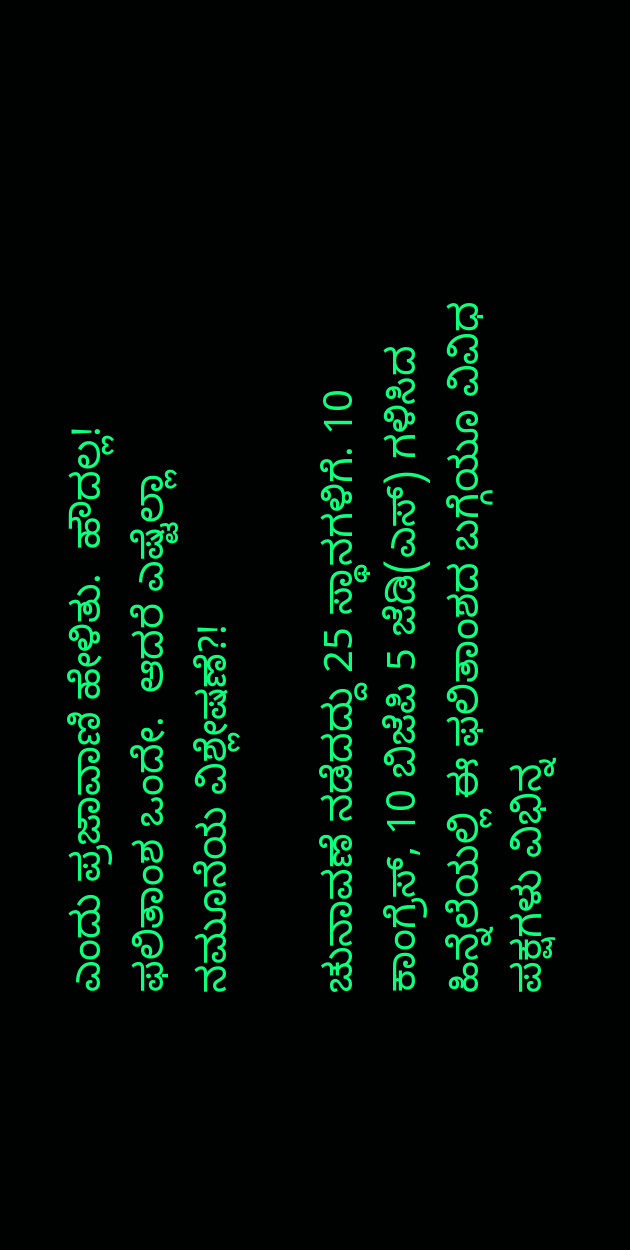ಎಂದು ಪ್ರಜಾವಾಣಿ ಹೇಳಿತು.  ಹೌದಲ್ಲ! ಫಲಿತಾಂಶ ಒಂದೇ.  ಆದರೆ ಎಷ್ಟೆಲ್ಲಾ ನಮೂನೆಯ ವಿಶ್ಲೇಷಣೆ?!

ಚುನಾವಣೆ ನಡೆದದ್ದು 25 ಸ್ಥಾನಗಳಿಗೆ. 10 ಕಾಂಗ್ರೆಸ್, 10 ಬಿಜೆಪಿ 5 ಜೆಡಿ(ಎಸ್) ಗಳಿಸಿದ ಹಿನ್ನೆಲೆಯಲ್ಲಿ ಈ ಫಲಿತಾಂಶದ ಬಗ್ಗೆಯೂ ವಿವಿಧ ಪಕ್ಷಗಳು ವಿಭಿನ್ನ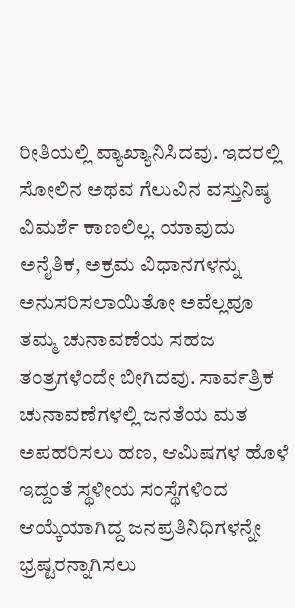ರೀತಿಯಲ್ಲಿ ವ್ಯಾಖ್ಯಾನಿಸಿದವು. ಇದರಲ್ಲಿ ಸೋಲಿನ ಅಥವ ಗೆಲುವಿನ ವಸ್ತುನಿಷ್ಠ ವಿಮರ್ಶೆ ಕಾಣಲಿಲ್ಲ. ಯಾವುದು ಅನೈತಿಕ, ಅಕ್ರಮ ವಿಧಾನಗಳನ್ನು ಅನುಸರಿಸಲಾಯಿತೋ ಅವೆಲ್ಲವೂ ತಮ್ಮ ಚುನಾವಣೆಯ ಸಹಜ ತಂತ್ರಗಳೆಂದೇ ಬೀಗಿದವು. ಸಾರ್ವತ್ರಿಕ ಚುನಾವಣೆಗಳಲ್ಲಿ ಜನತೆಯ ಮತ ಅಪಹರಿಸಲು ಹಣ, ಆಮಿಷಗಳ ಹೊಳೆ ಇದ್ದಂತೆ ಸ್ಥಳೀಯ ಸಂಸ್ಥೆಗಳಿಂದ ಆಯ್ಕೆಯಾಗಿದ್ದ ಜನಪ್ರತಿನಿಧಿಗಳನ್ನೇ ಭ್ರಷ್ಟರನ್ನಾಗಿಸಲು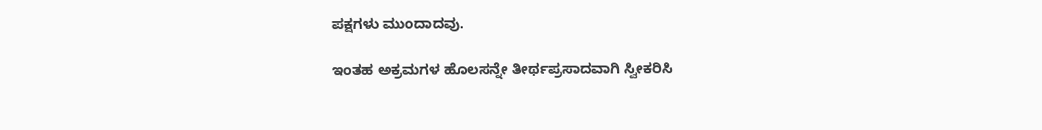ಪಕ್ಷಗಳು ಮುಂದಾದವು.

ಇಂತಹ ಅಕ್ರಮಗಳ ಹೊಲಸನ್ನೇ ತೀರ್ಥಪ್ರಸಾದವಾಗಿ ಸ್ವೀಕರಿಸಿ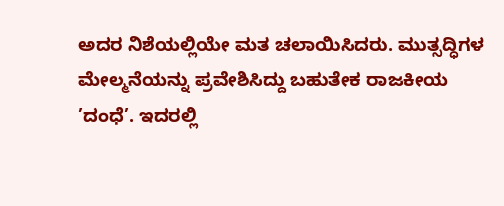ಅದರ ನಿಶೆಯಲ್ಲಿಯೇ ಮತ ಚಲಾಯಿಸಿದರು. ಮುತ್ಸದ್ಧಿಗಳ ಮೇಲ್ಮನೆಯನ್ನು ಪ್ರವೇಶಿಸಿದ್ದು ಬಹುತೇಕ ರಾಜಕೀಯ ’ದಂಧೆ’. ಇದರಲ್ಲಿ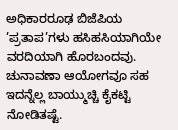ಅಧಿಕಾರರೂಢ ಬಿಜೆಪಿಯ ’ಪ್ರತಾಪ’ಗಳು ಹಸಿಹಸಿಯಾಗಿಯೇ ವರದಿಯಾಗಿ ಹೊರಬಂದವು. ಚುನಾವಣಾ ಆಯೋಗವೂ ಸಹ ಇದನ್ನೆಲ್ಲ ಬಾಯ್ಮುಚ್ಚಿ ಕೈಕಟ್ಟಿ ನೋಡಿತಷ್ಟೆ.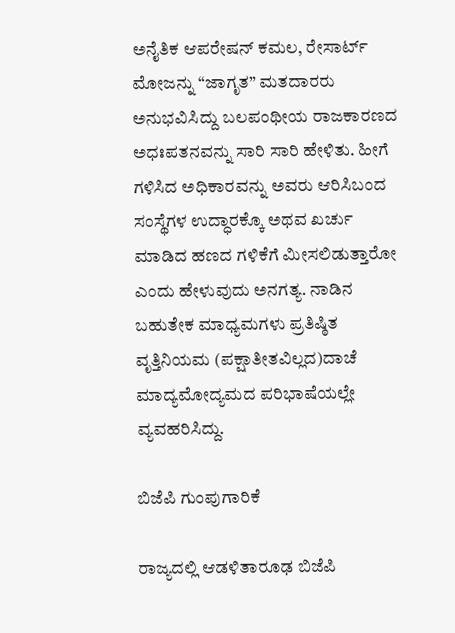ಅನೈತಿಕ ಆಪರೇಷನ್ ಕಮಲ, ರೇಸಾರ್ಟ್ ಮೋಜನ್ನು “ಜಾಗೃತ” ಮತದಾರರು ಅನುಭವಿಸಿದ್ದು ಬಲಪಂಥೀಯ ರಾಜಕಾರಣದ ಅಧಃಪತನವನ್ನು ಸಾರಿ ಸಾರಿ ಹೇಳಿತು. ಹೀಗೆ ಗಳಿಸಿದ ಅಧಿಕಾರವನ್ನು ಅವರು ಆರಿಸಿಬಂದ ಸಂಸ್ಥೆಗಳ ಉದ್ಧಾರಕ್ಕೊ ಅಥವ ಖರ್ಚು ಮಾಡಿದ ಹಣದ ಗಳಿಕೆಗೆ ಮೀಸಲಿಡುತ್ತಾರೋ ಎಂದು ಹೇಳುವುದು ಅನಗತ್ಯ. ನಾಡಿನ ಬಹುತೇಕ ಮಾಧ್ಯಮಗಳು ಪ್ರತಿಷ್ಠಿತ ವೃತ್ತಿನಿಯಮ (ಪಕ್ಷಾತೀತವಿಲ್ಲದ)ದಾಚೆ ಮಾದ್ಯಮೋದ್ಯಮದ ಪರಿಭಾಷೆಯಲ್ಲೇ ವ್ಯವಹರಿಸಿದ್ದು.

ಬಿಜೆಪಿ ಗುಂಪುಗಾರಿಕೆ

ರಾಜ್ಯದಲ್ಲಿ ಆಡಳಿತಾರೂಢ ಬಿಜೆಪಿ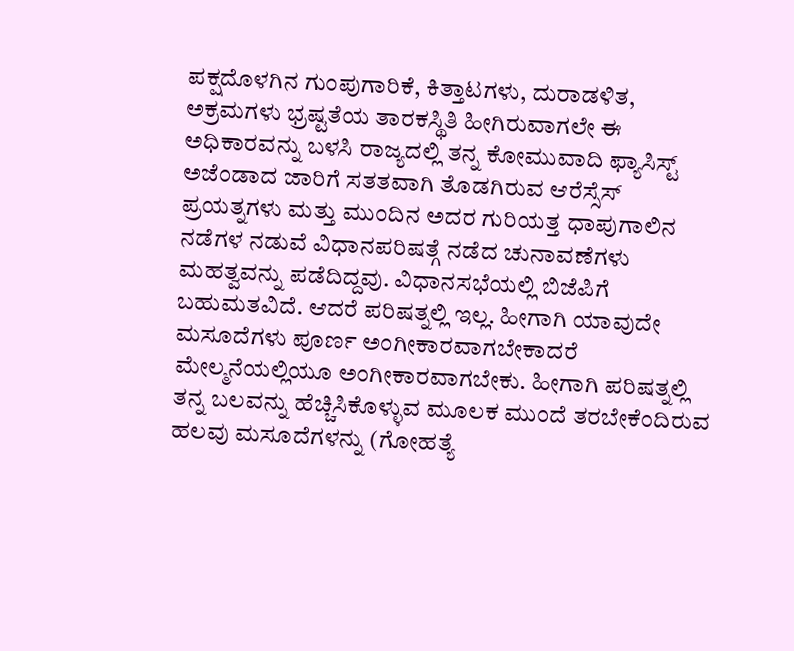ಪಕ್ಷದೊಳಗಿನ ಗುಂಪುಗಾರಿಕೆ, ಕಿತ್ತಾಟಗಳು, ದುರಾಡಳಿತ, ಅಕ್ರಮಗಳು ಭ್ರಷ್ಟತೆಯ ತಾರಕಸ್ಥಿತಿ ಹೀಗಿರುವಾಗಲೇ ಈ ಅಧಿಕಾರವನ್ನು ಬಳಸಿ ರಾಜ್ಯದಲ್ಲಿ ತನ್ನ ಕೋಮುವಾದಿ ಫ್ಯಾಸಿಸ್ಟ್ ಅಜೆಂಡಾದ ಜಾರಿಗೆ ಸತತವಾಗಿ ತೊಡಗಿರುವ ಆರೆಸ್ಸೆಸ್ ಪ್ರಯತ್ನಗಳು ಮತ್ತು ಮುಂದಿನ ಅದರ ಗುರಿಯತ್ತ ಧಾಪುಗಾಲಿನ ನಡೆಗಳ ನಡುವೆ ವಿಧಾನಪರಿಷತ್ಗೆ ನಡೆದ ಚುನಾವಣೆಗಳು ಮಹತ್ವವನ್ನು ಪಡೆದಿದ್ದವು. ವಿಧಾನಸಭೆಯಲ್ಲಿ ಬಿಜೆಪಿಗೆ ಬಹುಮತವಿದೆ. ಆದರೆ ಪರಿಷತ್ನಲ್ಲಿ ಇಲ್ಲ. ಹೀಗಾಗಿ ಯಾವುದೇ ಮಸೂದೆಗಳು ಪೂರ್ಣ ಅಂಗೀಕಾರವಾಗಬೇಕಾದರೆ ಮೇಲ್ಮನೆಯಲ್ಲಿಯೂ ಅಂಗೀಕಾರವಾಗಬೇಕು. ಹೀಗಾಗಿ ಪರಿಷತ್ನಲ್ಲಿ ತನ್ನ ಬಲವನ್ನು ಹೆಚ್ಚಿಸಿಕೊಳ್ಳುವ ಮೂಲಕ ಮುಂದೆ ತರಬೇಕೆಂದಿರುವ ಹಲವು ಮಸೂದೆಗಳನ್ನು (ಗೋಹತ್ಯೆ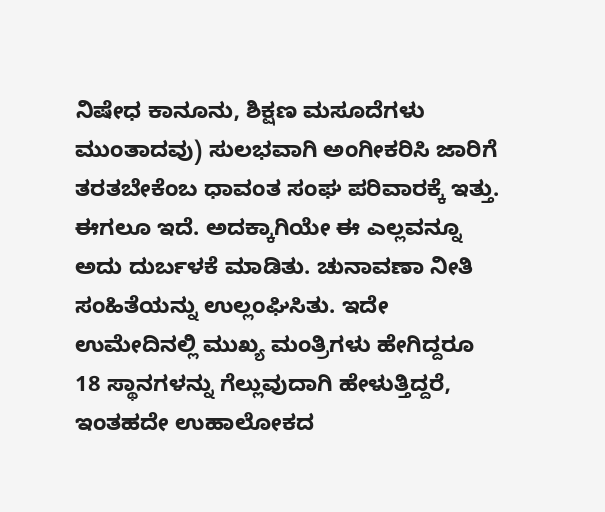ನಿಷೇಧ ಕಾನೂನು, ಶಿಕ್ಷಣ ಮಸೂದೆಗಳು ಮುಂತಾದವು) ಸುಲಭವಾಗಿ ಅಂಗೀಕರಿಸಿ ಜಾರಿಗೆ ತರತಬೇಕೆಂಬ ಧಾವಂತ ಸಂಘ ಪರಿವಾರಕ್ಕೆ ಇತ್ತು. ಈಗಲೂ ಇದೆ. ಅದಕ್ಕಾಗಿಯೇ ಈ ಎಲ್ಲವನ್ನೂ ಅದು ದುರ್ಬಳಕೆ ಮಾಡಿತು. ಚುನಾವಣಾ ನೀತಿ ಸಂಹಿತೆಯನ್ನು ಉಲ್ಲಂಘಿಸಿತು. ಇದೇ ಉಮೇದಿನಲ್ಲಿ ಮುಖ್ಯ ಮಂತ್ರಿಗಳು ಹೇಗಿದ್ದರೂ 18 ಸ್ಥಾನಗಳನ್ನು ಗೆಲ್ಲುವುದಾಗಿ ಹೇಳುತ್ತಿದ್ದರೆ, ಇಂತಹದೇ ಉಹಾಲೋಕದ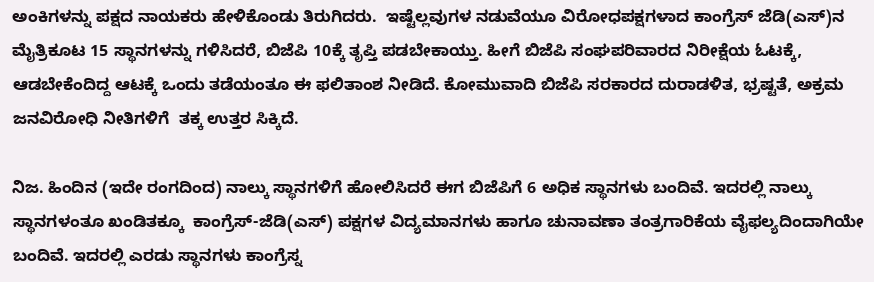ಅಂಕಿಗಳನ್ನು ಪಕ್ಷದ ನಾಯಕರು ಹೇಳಿಕೊಂಡು ತಿರುಗಿದರು.  ಇಷ್ಟೆಲ್ಲವುಗಳ ನಡುವೆಯೂ ವಿರೋಧಪಕ್ಷಗಳಾದ ಕಾಂಗ್ರೆಸ್ ಜೆಡಿ(ಎಸ್)ನ ಮೈತ್ರಿಕೂಟ 15 ಸ್ಥಾನಗಳನ್ನು ಗಳಿಸಿದರೆ, ಬಿಜೆಪಿ 10ಕ್ಕೆ ತೃಪ್ತಿ ಪಡಬೇಕಾಯ್ತು. ಹೀಗೆ ಬಿಜೆಪಿ ಸಂಘಪರಿವಾರದ ನಿರೀಕ್ಷೆಯ ಓಟಕ್ಕೆ, ಆಡಬೇಕೆಂದಿದ್ದ ಆಟಕ್ಕೆ ಒಂದು ತಡೆಯಂತೂ ಈ ಫಲಿತಾಂಶ ನೀಡಿದೆ. ಕೋಮುವಾದಿ ಬಿಜೆಪಿ ಸರಕಾರದ ದುರಾಡಳಿತ, ಭ್ರಷ್ಟತೆ, ಅಕ್ರಮ ಜನವಿರೋಧಿ ನೀತಿಗಳಿಗೆ  ತಕ್ಕ ಉತ್ತರ ಸಿಕ್ಕಿದೆ.

ನಿಜ. ಹಿಂದಿನ (ಇದೇ ರಂಗದಿಂದ) ನಾಲ್ಕು ಸ್ಥಾನಗಳಿಗೆ ಹೋಲಿಸಿದರೆ ಈಗ ಬಿಜೆಪಿಗೆ 6 ಅಧಿಕ ಸ್ಥಾನಗಳು ಬಂದಿವೆ. ಇದರಲ್ಲಿ ನಾಲ್ಕು ಸ್ಥಾನಗಳಂತೂ ಖಂಡಿತಕ್ಕೂ  ಕಾಂಗ್ರೆಸ್-ಜೆಡಿ(ಎಸ್) ಪಕ್ಷಗಳ ವಿದ್ಯಮಾನಗಳು ಹಾಗೂ ಚುನಾವಣಾ ತಂತ್ರಗಾರಿಕೆಯ ವೈಫಲ್ಯದಿಂದಾಗಿಯೇ ಬಂದಿವೆ. ಇದರಲ್ಲಿ ಎರಡು ಸ್ಥಾನಗಳು ಕಾಂಗ್ರೆಸ್ನ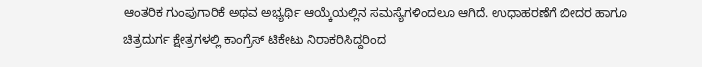ಆಂತರಿಕ ಗುಂಪುಗಾರಿಕೆ ಅಥವ ಅಭ್ಯರ್ಥಿ ಆಯ್ಕೆಯಲ್ಲಿನ ಸಮಸ್ಯೆಗಳಿಂದಲೂ ಆಗಿದೆ. ಉಧಾಹರಣೆಗೆ ಬೀದರ ಹಾಗೂ ಚಿತ್ರದುರ್ಗ ಕ್ಷೇತ್ರಗಳಲ್ಲಿ ಕಾಂಗ್ರೆಸ್ ಟಿಕೇಟು ನಿರಾಕರಿಸಿದ್ದರಿಂದ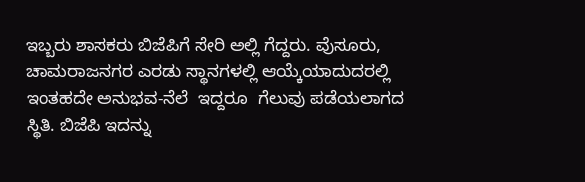ಇಬ್ಬರು ಶಾಸಕರು ಬಿಜೆಪಿಗೆ ಸೇರಿ ಅಲ್ಲಿ ಗೆದ್ದರು. ವೆುಸೂರು, ಚಾಮರಾಜನಗರ ಎರಡು ಸ್ಥಾನಗಳಲ್ಲಿ ಆಯ್ಕೆಯಾದುದರಲ್ಲಿ ಇಂತಹದೇ ಅನುಭವ-ನೆಲೆ  ಇದ್ದರೂ  ಗೆಲುವು ಪಡೆಯಲಾಗದ ಸ್ಥಿತಿ. ಬಿಜೆಪಿ ಇದನ್ನು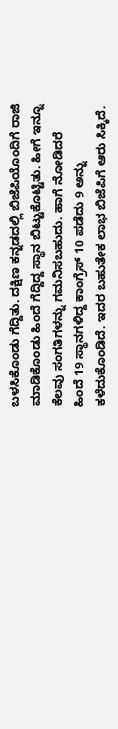ಬಳಸಿಕೊಂಡು ಗೆದ್ದಿತು. ದಕ್ಷಿಣ ಕನ್ನಡದಲ್ಲಿ ಬಿಜೆಪಿಯೊಂದಿಗೆ ರಾಜಿ ಮಾಡಿಕೊಂಡು ಹಿಂದೆ ಗೆದ್ದಿದ್ದ ಸ್ಥಾನ ಬಿಟ್ಟುಕೊಟ್ಟಿತು. ಹೀಗೆ ಇನ್ನೂ ಕೆಲವು ಸಂಗತಿಗಳನ್ನು ಗಮನಿಸಬಹುದು. ಹಾಗೆ ನೋಡಿದರೆ ಹಿಂದೆ 19 ಸ್ಥಾನಗಳಿದ್ದ ಕಾಂಗ್ರೆಸ್ 10 ಪಡೆದು 9 ಅನ್ನು ಕಳೆದುಕೊಂಡಿದೆ. ಇದರ ಬಹುತೇಕ ಲಾಭ ಬಿಜೆಪಿಗೆ ಆರು ಸಿಕ್ಕಿದೆ.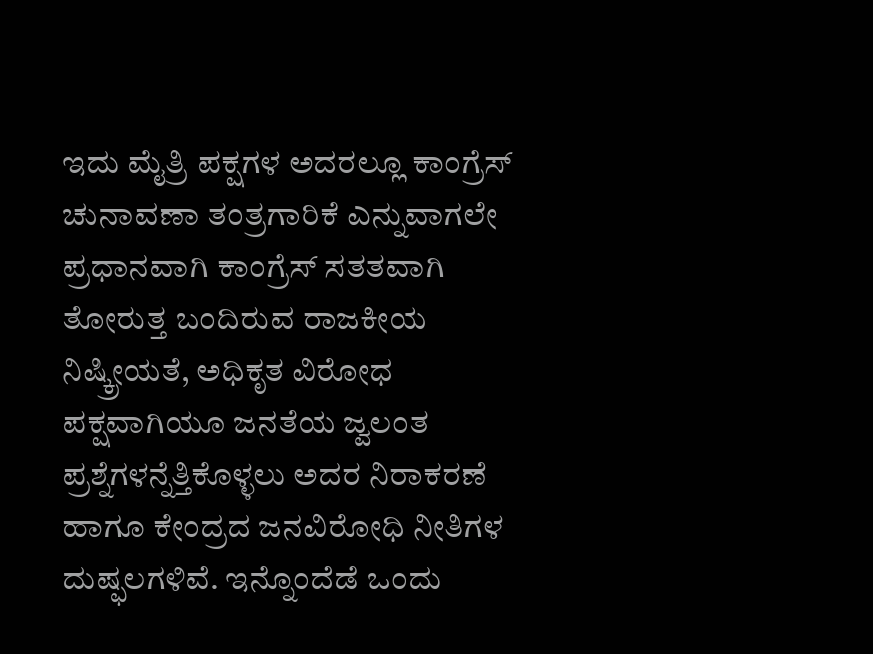ಇದು ಮೈತ್ರಿ ಪಕ್ಷಗಳ ಅದರಲ್ಲೂ ಕಾಂಗ್ರೆಸ್ ಚುನಾವಣಾ ತಂತ್ರಗಾರಿಕೆ ಎನ್ನುವಾಗಲೇ ಪ್ರಧಾನವಾಗಿ ಕಾಂಗ್ರೆಸ್ ಸತತವಾಗಿ ತೋರುತ್ತ ಬಂದಿರುವ ರಾಜಕೀಯ ನಿಷ್ಕ್ರೀಯತೆ, ಅಧಿಕೃತ ವಿರೋಧ ಪಕ್ಷವಾಗಿಯೂ ಜನತೆಯ ಜ್ವಲಂತ ಪ್ರಶ್ನೆಗಳನ್ನೆತ್ತಿಕೊಳ್ಳಲು ಅದರ ನಿರಾಕರಣೆ ಹಾಗೂ ಕೇಂದ್ರದ ಜನವಿರೋಧಿ ನೀತಿಗಳ ದುಷ್ಫಲಗಳಿವೆ. ಇನ್ನೊಂದೆಡೆ ಒಂದು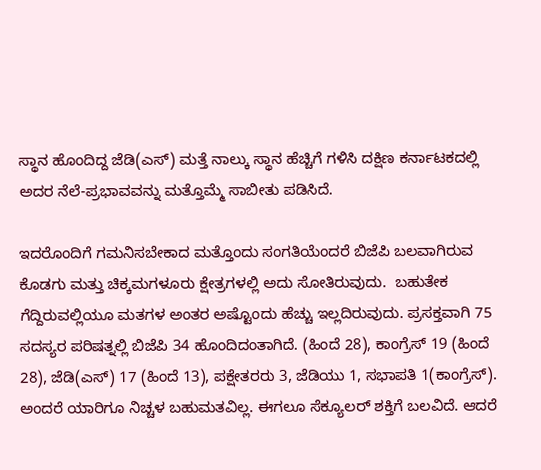ಸ್ಥಾನ ಹೊಂದಿದ್ದ ಜೆಡಿ(ಎಸ್) ಮತ್ತೆ ನಾಲ್ಕು ಸ್ಥಾನ ಹೆಚ್ಚಿಗೆ ಗಳಿಸಿ ದಕ್ಷಿಣ ಕರ್ನಾಟಕದಲ್ಲಿ ಅದರ ನೆಲೆ-ಪ್ರಭಾವವನ್ನು ಮತ್ತೊಮ್ಮೆ ಸಾಬೀತು ಪಡಿಸಿದೆ.

ಇದರೊಂದಿಗೆ ಗಮನಿಸಬೇಕಾದ ಮತ್ತೊಂದು ಸಂಗತಿಯೆಂದರೆ ಬಿಜೆಪಿ ಬಲವಾಗಿರುವ ಕೊಡಗು ಮತ್ತು ಚಿಕ್ಕಮಗಳೂರು ಕ್ಷೇತ್ರಗಳಲ್ಲಿ ಅದು ಸೋತಿರುವುದು.  ಬಹುತೇಕ ಗೆದ್ದಿರುವಲ್ಲಿಯೂ ಮತಗಳ ಅಂತರ ಅಷ್ಟೊಂದು ಹೆಚ್ಚು ಇಲ್ಲದಿರುವುದು. ಪ್ರಸಕ್ತವಾಗಿ 75 ಸದಸ್ಯರ ಪರಿಷತ್ನಲ್ಲಿ ಬಿಜೆಪಿ 34 ಹೊಂದಿದಂತಾಗಿದೆ. (ಹಿಂದೆ 28), ಕಾಂಗ್ರೆಸ್ 19 (ಹಿಂದೆ 28), ಜೆಡಿ(ಎಸ್) 17 (ಹಿಂದೆ 13), ಪಕ್ಷೇತರರು 3, ಜೆಡಿಯು 1, ಸಭಾಪತಿ 1(ಕಾಂಗ್ರೆಸ್). ಅಂದರೆ ಯಾರಿಗೂ ನಿಚ್ಚಳ ಬಹುಮತವಿಲ್ಲ. ಈಗಲೂ ಸೆಕ್ಯೂಲರ್ ಶಕ್ತಿಗೆ ಬಲವಿದೆ. ಆದರೆ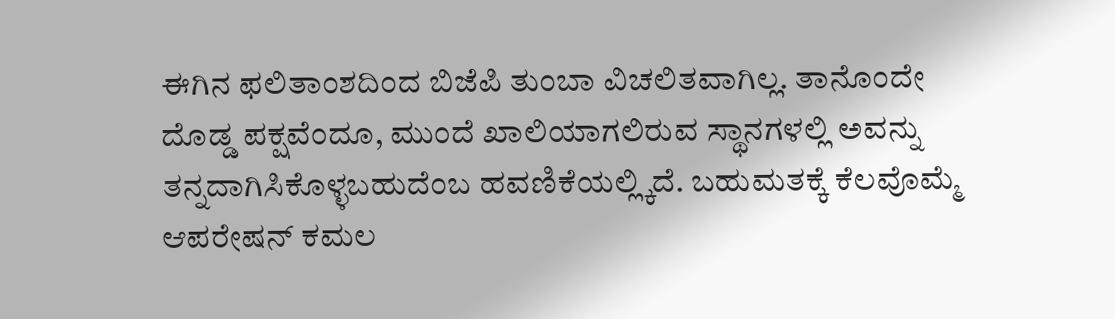ಈಗಿನ ಫಲಿತಾಂಶದಿಂದ ಬಿಜೆಪಿ ತುಂಬಾ ವಿಚಲಿತವಾಗಿಲ್ಲ. ತಾನೊಂದೇ ದೊಡ್ಡ ಪಕ್ಷವೆಂದೂ, ಮುಂದೆ ಖಾಲಿಯಾಗಲಿರುವ ಸ್ಥಾನಗಳಲ್ಲಿ ಅವನ್ನು ತನ್ನದಾಗಿಸಿಕೊಳ್ಳಬಹುದೆಂಬ ಹವಣಿಕೆಯಲ್ಲ್ಕಿದೆ. ಬಹುಮತಕ್ಕೆ ಕೆಲವೊಮ್ಮೆ ಆಪರೇಷನ್ ಕಮಲ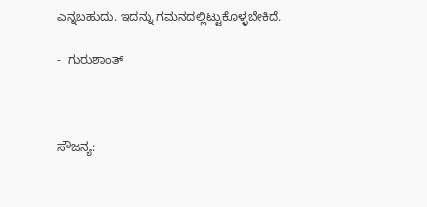ಎನ್ನಬಹುದು. ಇದನ್ನು ಗಮನದಲ್ಲಿಟ್ಟುಕೊಳ್ಳಬೇಕಿದೆ.

-  ಗುರುಶಾಂತ್



ಸೌಜನ್ಯ: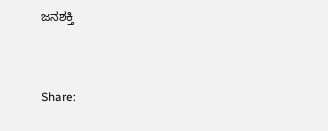ಜನಶಕ್ತಿ


Share: